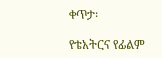ቀጥታ፡

የቴአትርና የፊልም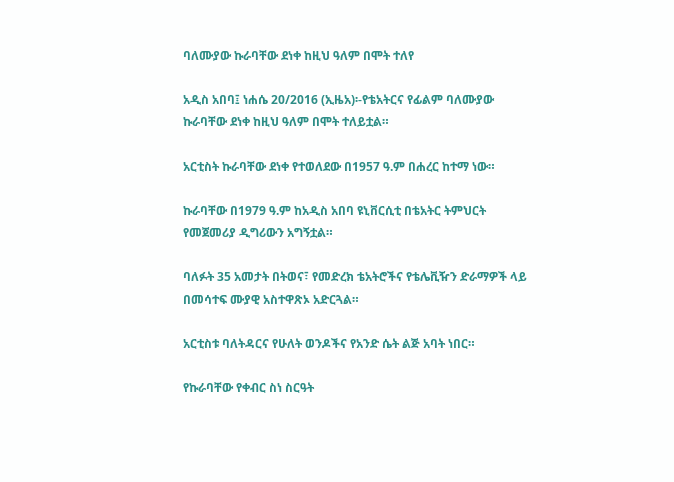ባለሙያው ኩራባቸው ደነቀ ከዚህ ዓለም በሞት ተለየ

አዲስ አበባ፤ ነሐሴ 20/2016 (ኢዜአ)፡-የቴአትርና የፊልም ባለሙያው ኩራባቸው ደነቀ ከዚህ ዓለም በሞት ተለይቷል።

አርቲስት ኩራባቸው ደነቀ የተወለደው በ1957 ዓ.ም በሐረር ከተማ ነው።

ኩራባቸው በ1979 ዓ.ም ከአዲስ አበባ ዩኒቨርሲቲ በቴአትር ትምህርት የመጀመሪያ ዲግሪውን አግኝቷል።

ባለፉት 35 አመታት በትወና፣ የመድረክ ቴአትሮችና የቴሌቪዥን ድራማዎች ላይ በመሳተፍ ሙያዊ አስተዋጽኦ አድርጓል።

አርቲስቱ ባለትዳርና የሁለት ወንዶችና የአንድ ሴት ልጅ አባት ነበር።

የኩራባቸው የቀብር ስነ ስርዓት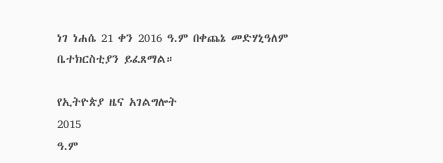ነገ ነሐሴ 21 ቀን 2016 ዓ.ም በቀጨኔ መድሃኒዓለም ቤተክርስቲያን ይፈጸማል።

የኢትዮጵያ ዜና አገልግሎት
2015
ዓ.ም